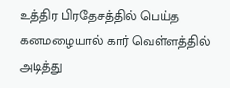உத்திர பிரதேசத்தில் பெய்த கனமழையால் கார் வெள்ளத்தில் அடித்து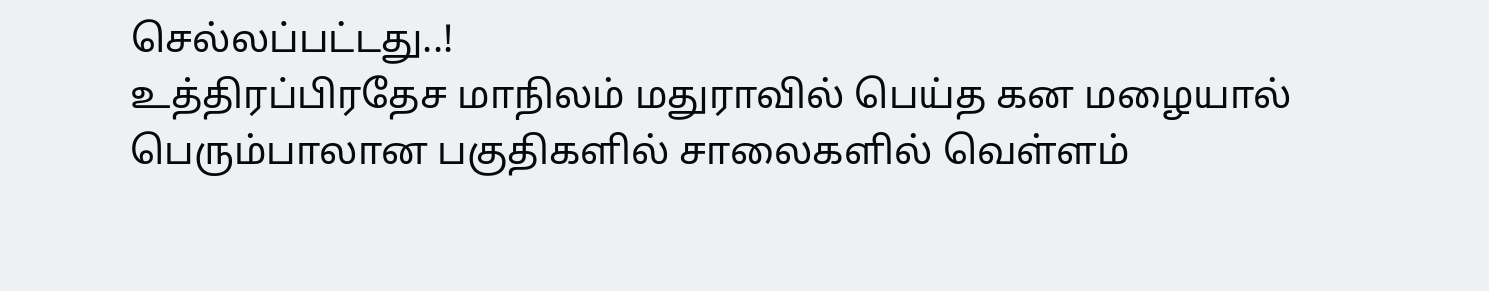செல்லப்பட்டது..!
உத்திரப்பிரதேச மாநிலம் மதுராவில் பெய்த கன மழையால் பெரும்பாலான பகுதிகளில் சாலைகளில் வெள்ளம்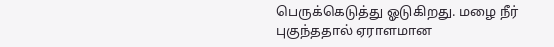பெருக்கெடுத்து ஓடுகிறது. மழை நீர் புகுந்ததால் ஏராளமான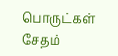பொருட்கள் சேதம்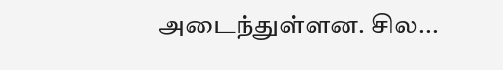அடைந்துள்ளன. சில...